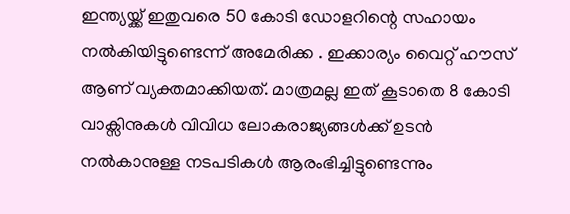ഇന്ത്യയ്ക്ക് ഇതുവരെ 50 കോടി ഡോളറിന്റെ സഹായം നല്‍കിയിട്ടുണ്ടെന്ന് അമേരിക്ക . ഇക്കാര്യം വൈറ്റ് ഹൗസ് ആണ് വ്യക്തമാക്കിയത്. മാത്രമല്ല ഇത് കൂടാതെ 8 കോടി വാക്സിനുകള്‍ വിവിധ ലോകരാജ്യങ്ങള്‍ക്ക് ഉടന്‍ നല്‍കാനുള്ള നടപടികള്‍ ആരംഭിച്ചിട്ടുണ്ടെന്നും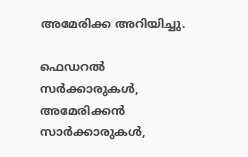അമേരിക്ക അറിയിച്ചു.

ഫെഡറല്‍ സര്‍ക്കാരുകള്‍, അമേരിക്കന്‍ സാര്‍ക്കാരുകള്‍,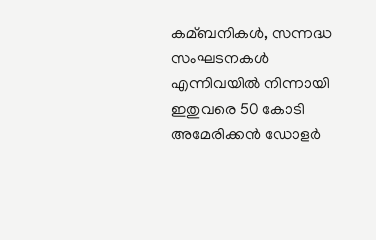കമ്ബനികള്‍, സന്നദ്ധ സംഘടനകള്‍ എന്നിവയില്‍ നിന്നായി ഇതുവരെ 50 കോടി അമേരിക്കന്‍ ഡോളര്‍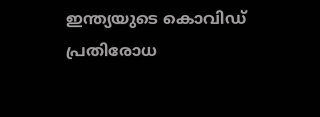ഇന്ത്യയുടെ കൊവിഡ് പ്രതിരോധ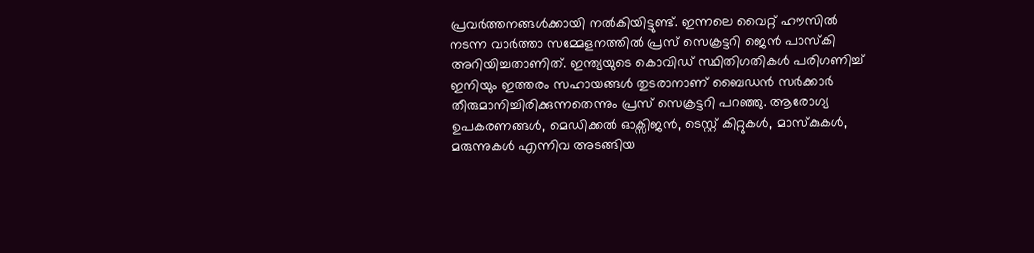പ്രവര്‍ത്തനങ്ങള്‍ക്കായി നല്‍കിയിട്ടുണ്ട്. ഇന്നലെ വൈറ്റ് ഹൗസില്‍ നടന്ന വാര്‍ത്താ സമ്മേളനത്തില്‍ പ്രസ് സെക്രട്ടറി ജെന്‍ പാസ്കി അറിയിച്ചതാണിത്. ഇന്ത്യയുടെ കൊവിഡ് സ്ഥിതിഗതികള്‍ പരിഗണിച്ച്‌ ഇനിയും ഇത്തരം സഹായങ്ങള്‍ തുടരാനാണ് ബൈഡന്‍ സര്‍ക്കാര്‍ തീരുമാനിച്ചിരിക്കുന്നതെന്നും പ്രസ് സെക്രട്ടറി പറഞ്ഞു. ആരോഗ്യ ഉപകരണങ്ങള്‍, മെഡിക്കല്‍ ഓക്സിജന്‍, ടെസ്റ്റ് കിറ്റുകള്‍, മാസ്കുകള്‍, മരുന്നുകള്‍ എന്നിവ അടങ്ങിയ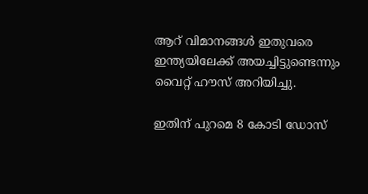ആറ് വിമാനങ്ങള്‍ ഇതുവരെ ഇന്ത്യയിലേക്ക് അയച്ചിട്ടുണ്ടെന്നും വൈറ്റ് ഹൗസ് അറിയിച്ചു.

ഇതിന് പുറമെ 8 കോടി ഡോസ്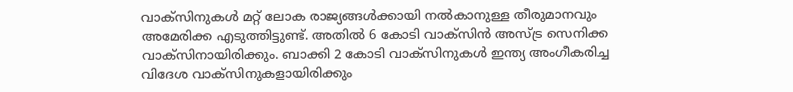വാക്സിനുകള്‍ മറ്റ് ലോക രാജ്യങ്ങള്‍ക്കായി നല്‍കാനുള്ള തീരുമാനവും അമേരിക്ക എടുത്തിട്ടുണ്ട്. അതില്‍ 6 കോടി വാക്സിന്‍ അസ്ട്ര സെനിക്ക വാക്സിനായിരിക്കും. ബാക്കി 2 കോടി വാക്സിനുകള്‍ ഇന്ത്യ അംഗീകരിച്ച വിദേശ വാക്സിനുകളായിരിക്കും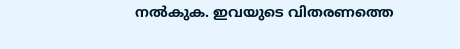നല്‍കുക. ഇവയുടെ വിതരണത്തെ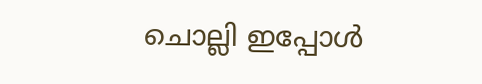ചൊല്ലി ഇപ്പോള്‍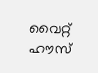വൈറ്റ് ഹൗസ്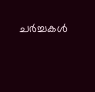ചര്‍ച്ചകള്‍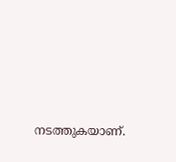നടത്തുകയാണ്.